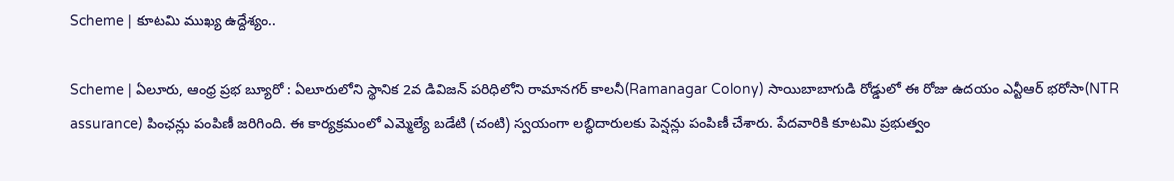Scheme | కూటమి ముఖ్య ఉద్దేశ్యం..

Scheme | ఏలూరు, ఆంధ్ర ప్రభ బ్యూరో : ఏలూరులోని‌ స్థానిక 2వ డివిజన్ పరిధిలోని రామానగర్ కాలనీ(Ramanagar Colony) సాయిబాబాగుడి రోడ్డులో ఈ రోజు ఉదయం ఎన్టీఆర్ భరోసా(NTR assurance) పింఛన్లు పంపిణీ జరిగింది. ఈ కార్యక్రమంలో ఎమ్మెల్యే బడేటి (చంటి) స్వయంగా లబ్ధిదారులకు పెన్షన్లు పంపిణీ చేశారు. పేదవారికి కూటమి ప్రభుత్వం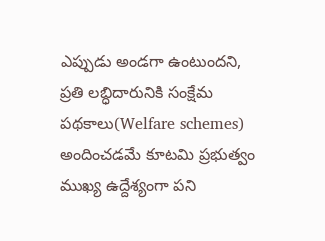ఎప్పుడు అండగా ఉంటుందని, ప్రతి లబ్ధిదారునికి సంక్షేమ పథకాలు(Welfare schemes) అందించడమే కూటమి ప్రభుత్వం ముఖ్య ఉద్దేశ్యంగా పని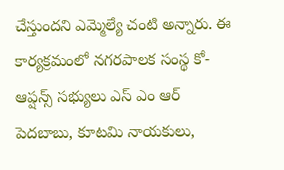చేస్తుందని ఎమ్మెల్యే చంటి అన్నారు. ఈ కార్యక్రమంలో నగరపాలక సంస్థ కో-ఆప్షన్స్ సభ్యులు ఎస్ ఎం ఆర్ పెదబాబు, కూటమి నాయకులు,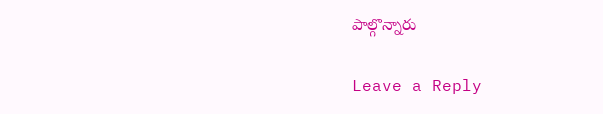పాల్గొన్నారు

Leave a Reply